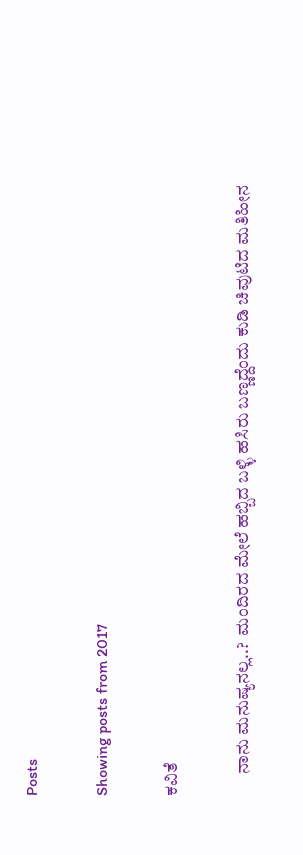Posts

Showing posts from 2017

ಕವಿತೆ

      ನಾನು ಮನುಷ್ಯನಲ್ಲ..?  ಮಂದಿರದ ಮೇಲೆ ಹಬ್ಬಿದ ಬಳ್ಳಿ ಹಸಿರು ಬಣ್ಣದ್ದೆಂದು ಕುಡಿ ಚಿವುಟಿದ ಮತಿಹೀನ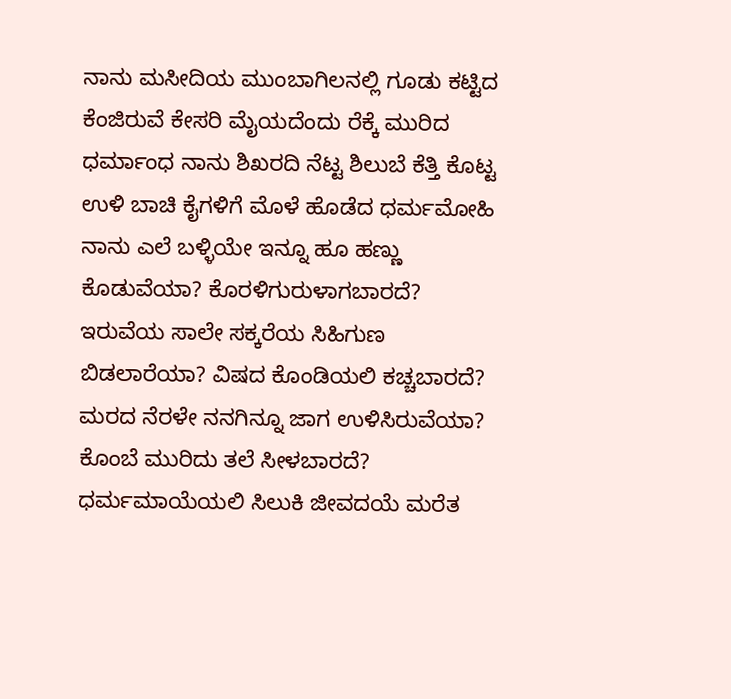ನಾನು ಮಸೀದಿಯ ಮುಂಬಾಗಿಲನಲ್ಲಿ ಗೂಡು ಕಟ್ಟಿದ ಕೆಂಜಿರುವೆ ಕೇಸರಿ ಮೈಯದೆಂದು ರೆಕ್ಕೆ ಮುರಿದ ಧರ್ಮಾಂಧ ನಾನು ಶಿಖರದಿ ನೆಟ್ಟ ಶಿಲುಬೆ ಕೆತ್ತಿ ಕೊಟ್ಟ ಉಳಿ ಬಾಚಿ ಕೈಗಳಿಗೆ ಮೊಳೆ ಹೊಡೆದ ಧರ್ಮಮೋಹಿ ನಾನು ಎಲೆ ಬಳ್ಳಿಯೇ ಇನ್ನೂ ಹೂ ಹಣ್ಣು ಕೊಡುವೆಯಾ? ಕೊರಳಿಗುರುಳಾಗಬಾರದೆ? ಇರುವೆಯ ಸಾಲೇ ಸಕ್ಕರೆಯ ಸಿಹಿಗುಣ ಬಿಡಲಾರೆಯಾ? ವಿಷದ ಕೊಂಡಿಯಲಿ ಕಚ್ಚಬಾರದೆ? ಮರದ ನೆರಳೇ ನನಗಿನ್ನೂ ಜಾಗ ಉಳಿಸಿರುವೆಯಾ? ಕೊಂಬೆ ಮುರಿದು ತಲೆ ಸೀಳಬಾರದೆ? ಧರ್ಮಮಾಯೆಯಲಿ ಸಿಲುಕಿ ಜೀವದಯೆ ಮರೆತ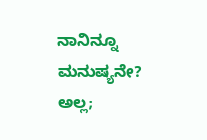ನಾನಿನ್ನೂ ಮನುಷ್ಯನೇ? ಅಲ್ಲ;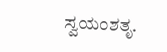ಸ್ವಯಂಶತೃ.